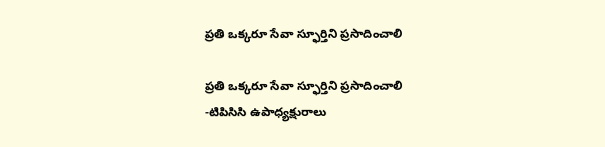ప్రతి ఒక్కరూ సేవా స్ఫూర్తిని ప్రసాదించాలి

ప్రతి ఒక్కరూ సేవా స్ఫూర్తిని ప్రసాదించాలి
-టిపిసిసి ఉపాధ్యక్షురాలు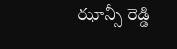ఝాన్సీ రెడ్డి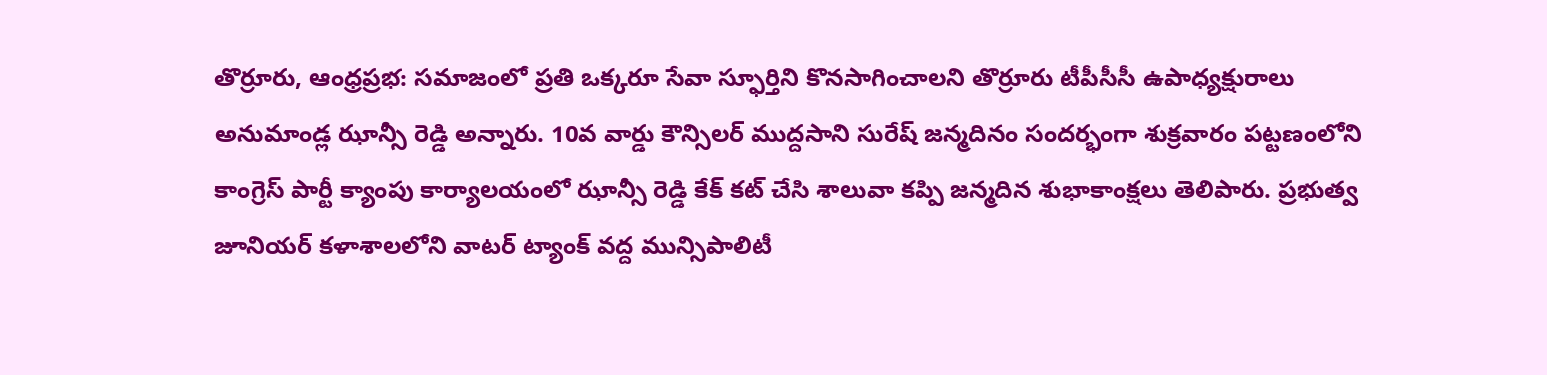తొర్రూరు, ఆంధ్రప్రభ: సమాజంలో ప్రతి ఒక్కరూ సేవా స్ఫూర్తిని కొనసాగించాలని తొర్రూరు టీపీసీసీ ఉపాధ్యక్షురాలు అనుమాండ్ల ఝాన్సీ రెడ్డి అన్నారు. 10వ వార్డు కౌన్సిలర్ ముద్దసాని సురేష్ జన్మదినం సందర్భంగా శుక్రవారం పట్టణంలోని కాంగ్రెస్ పార్టీ క్యాంపు కార్యాలయంలో ఝాన్సీ రెడ్డి కేక్ కట్ చేసి శాలువా కప్పి జన్మదిన శుభాకాంక్షలు తెలిపారు. ప్రభుత్వ జూనియర్ కళాశాలలోని వాటర్ ట్యాంక్ వద్ద మున్సిపాలిటీ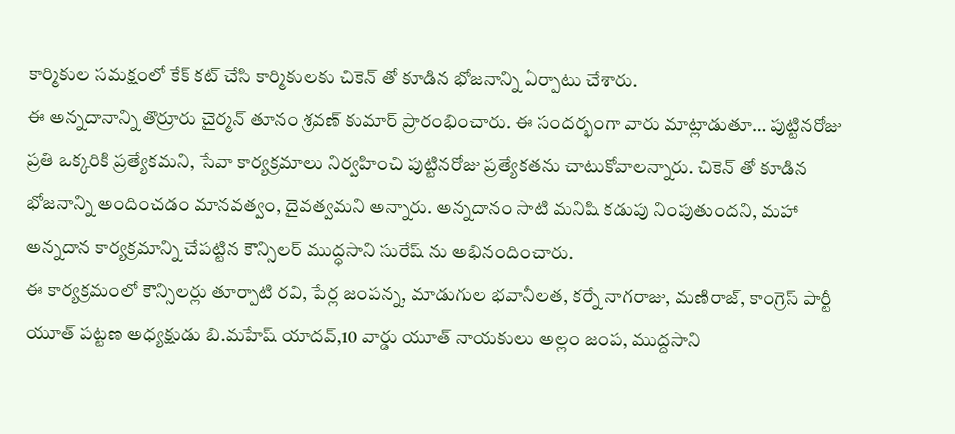కార్మికుల సమక్షంలో కేక్ కట్ చేసి కార్మికులకు చికెన్ తో కూడిన భోజనాన్ని ఏర్పాటు చేశారు.
ఈ అన్నదానాన్ని తొర్రూరు చైర్మన్ తూనం శ్రవణ్ కుమార్ ప్రారంభించారు. ఈ సందర్భంగా వారు మాట్లాడుతూ… పుట్టినరోజు ప్రతి ఒక్కరికి ప్రత్యేకమని, సేవా కార్యక్రమాలు నిర్వహించి పుట్టినరోజు ప్రత్యేకతను చాటుకోవాలన్నారు. చికెన్ తో కూడిన భోజనాన్ని అందించడం మానవత్వం, దైవత్వమని అన్నారు. అన్నదానం సాటి మనిషి కడుపు నింపుతుందని, మహా అన్నదాన కార్యక్రమాన్ని చేపట్టిన కౌన్సిలర్ ముద్ధసాని సురేష్ ను అభినందించారు.
ఈ కార్యక్రమంలో కౌన్సిలర్లు తూర్పాటి రవి, పేర్ల జంపన్న, మాడుగుల భవానీలత, కర్నే నాగరాజు, మణిరాజ్, కాంగ్రెస్ పార్టీ యూత్ పట్టణ అధ్యక్షుడు బి.మహేష్ యాదవ్,10 వార్డు యూత్ నాయకులు అల్లం జంప, ముద్దసాని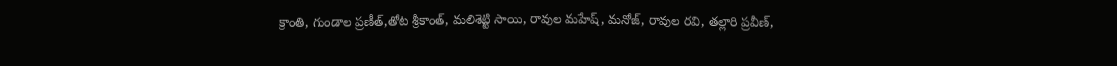క్రాంతి, గుండాల ప్రణీత్,తోట శ్రీకాంత్, మలిశెట్టి సాయి, రావుల మహేష్, మనోజ్, రావుల రవి, తల్లారి ప్రవీణ్,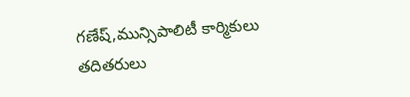గణేష్,మున్సిపాలిటీ కార్మికులు తదితరులు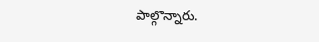పాల్గొన్నారు.